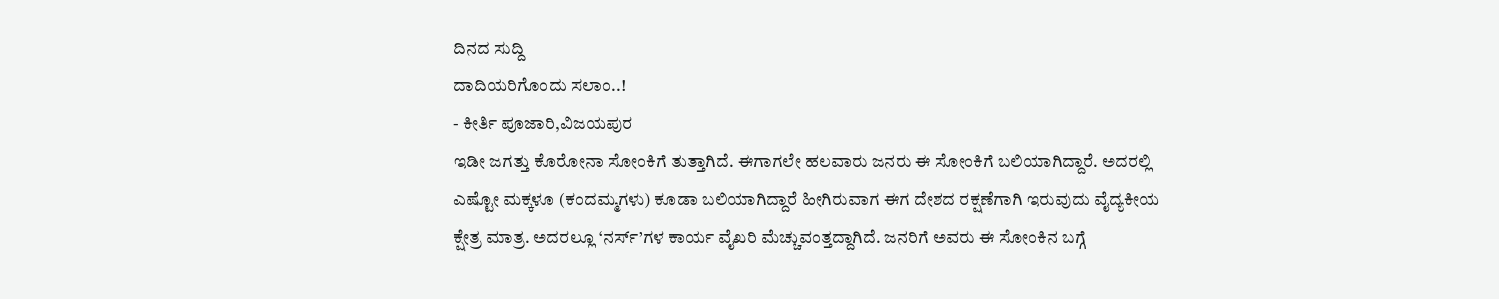ದಿನದ ಸುದ್ದಿ
ದಾದಿಯರಿಗೊಂದು ಸಲಾಂ..!
- ಕೀರ್ತಿ ಪೂಜಾರಿ,ವಿಜಯಪುರ
ಇಡೀ ಜಗತ್ತು ಕೊರೋನಾ ಸೋಂಕಿಗೆ ತುತ್ತಾಗಿದೆ. ಈಗಾಗಲೇ ಹಲವಾರು ಜನರು ಈ ಸೋಂಕಿಗೆ ಬಲಿಯಾಗಿದ್ದಾರೆ. ಅದರಲ್ಲಿ ಎಷ್ಟೋ ಮಕ್ಕಳೂ (ಕಂದಮ್ಮಗಳು) ಕೂಡಾ ಬಲಿಯಾಗಿದ್ದಾರೆ ಹೀಗಿರುವಾಗ ಈಗ ದೇಶದ ರಕ್ಷಣೆಗಾಗಿ ಇರುವುದು ವೈದ್ಯಕೀಯ ಕ್ಷೇತ್ರ ಮಾತ್ರ. ಅದರಲ್ಲೂ ‘ನರ್ಸ್’ಗಳ ಕಾರ್ಯ ವೈಖರಿ ಮೆಚ್ಚುವಂತ್ತದ್ದಾಗಿದೆ. ಜನರಿಗೆ ಅವರು ಈ ಸೋಂಕಿನ ಬಗ್ಗೆ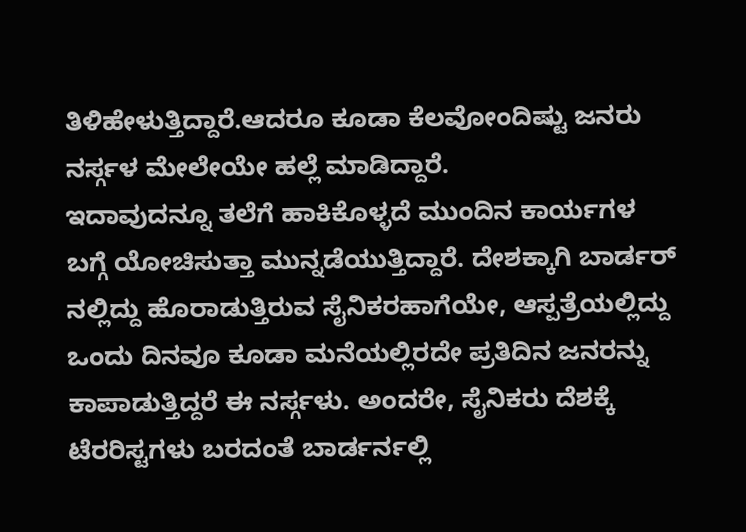ತಿಳಿಹೇಳುತ್ತಿದ್ದಾರೆ.ಆದರೂ ಕೂಡಾ ಕೆಲವೋಂದಿಷ್ಟು ಜನರು ನರ್ಸ್ಗಳ ಮೇಲೇಯೇ ಹಲ್ಲೆ ಮಾಡಿದ್ದಾರೆ.
ಇದಾವುದನ್ನೂ ತಲೆಗೆ ಹಾಕಿಕೊಳ್ಳದೆ ಮುಂದಿನ ಕಾರ್ಯಗಳ ಬಗ್ಗೆ ಯೋಚಿಸುತ್ತಾ ಮುನ್ನಡೆಯುತ್ತಿದ್ದಾರೆ. ದೇಶಕ್ಕಾಗಿ ಬಾರ್ಡರ್ ನಲ್ಲಿದ್ದು ಹೊರಾಡುತ್ತಿರುವ ಸೈನಿಕರಹಾಗೆಯೇ, ಆಸ್ಪತ್ರೆಯಲ್ಲಿದ್ದು ಒಂದು ದಿನವೂ ಕೂಡಾ ಮನೆಯಲ್ಲಿರದೇ ಪ್ರತಿದಿನ ಜನರನ್ನು ಕಾಪಾಡುತ್ತಿದ್ದರೆ ಈ ನರ್ಸ್ಗಳು. ಅಂದರೇ, ಸೈನಿಕರು ದೆಶಕ್ಕೆ ಟೆರರಿಸ್ಟಗಳು ಬರದಂತೆ ಬಾರ್ಡರ್ನಲ್ಲಿ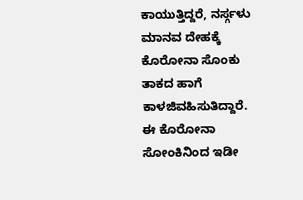ಕಾಯುತ್ತಿದ್ದರೆ, ನರ್ಸ್ಗಳು ಮಾನವ ದೇಹಕ್ಕೆ ಕೊರೋನಾ ಸೊಂಕು ತಾಕದ ಹಾಗೆ ಕಾಳಜಿವಹಿಸುತಿದ್ದಾರೆ.
ಈ ಕೊರೋನಾ ಸೋಂಕಿನಿಂದ ಇಡೀ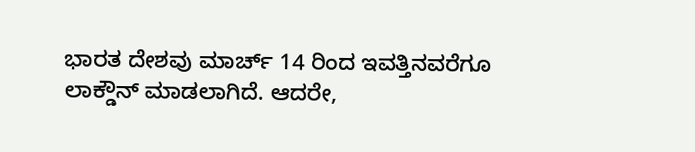ಭಾರತ ದೇಶವು ಮಾರ್ಚ್ 14 ರಿಂದ ಇವತ್ತಿನವರೆಗೂ ಲಾಕ್ಡೌನ್ ಮಾಡಲಾಗಿದೆ. ಆದರೇ,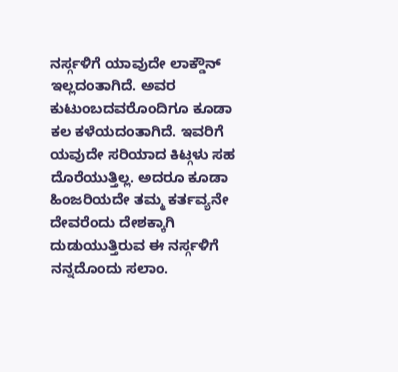ನರ್ಸ್ಗಳಿಗೆ ಯಾವುದೇ ಲಾಕ್ಡೌನ್ ಇಲ್ಲದಂತಾಗಿದೆ. ಅವರ ಕುಟುಂಬದವರೊಂದಿಗೂ ಕೂಡಾ ಕಲ ಕಳೆಯದಂತಾಗಿದೆ. ಇವರಿಗೆ ಯವುದೇ ಸರಿಯಾದ ಕಿಟ್ಗಳು ಸಹ ದೊರೆಯುತ್ತಿಲ್ಲ. ಅದರೂ ಕೂಡಾ ಹಿಂಜರಿಯದೇ ತಮ್ಮ ಕರ್ತವ್ಯನೇ ದೇವರೆಂದು ದೇಶಕ್ಕಾಗಿ ದುಡುಯುತ್ತಿರುವ ಈ ನರ್ಸ್ಗಳಿಗೆ ನನ್ನದೊಂದು ಸಲಾಂ.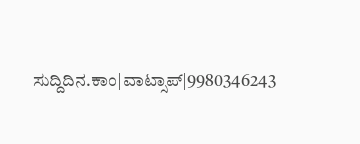ಸುದ್ದಿದಿನ.ಕಾಂ|ವಾಟ್ಸಾಪ್|9980346243